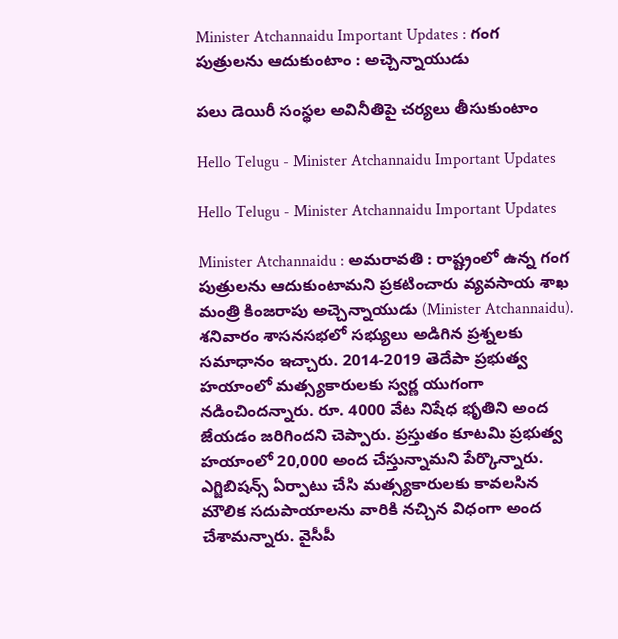Minister Atchannaidu Important Updates : గంగ పుత్రుల‌ను ఆదుకుంటాం : అచ్చెన్నాయుడు

ప‌లు డెయిరీ సంస్థ‌ల అవినీతిపై చ‌ర్య‌లు తీసుకుంటాం

Hello Telugu - Minister Atchannaidu Important Updates

Hello Telugu - Minister Atchannaidu Important Updates

Minister Atchannaidu : అమ‌రావ‌తి : రాష్ట్రంలో ఉన్న గంగ పుత్రుల‌ను ఆదుకుంటామ‌ని ప్ర‌క‌టించారు వ్య‌వ‌సాయ శాఖ మంత్రి కింజ‌రాపు అచ్చెన్నాయుడు (Minister Atchannaidu). శ‌నివారం శాస‌న‌స‌భ‌లో స‌భ్యులు అడిగిన ప్ర‌శ్న‌ల‌కు స‌మాధానం ఇచ్చారు. 2014-2019 తెదేపా ప్ర‌భుత్వ హ‌యాంలో మ‌త్స్య‌కారులకు స్వ‌ర్ణ యుగంగా న‌డించింద‌న్నారు. రూ. 4000 వేట నిషేధ‌ భృతిని అంద జేయ‌డం జ‌రిగింద‌ని చెప్పారు. ప్ర‌స్తుతం కూట‌మి ప్ర‌భుత్వ హ‌యాంలో 20,000 అంద చేస్తున్నామని పేర్కొన్నారు. ఎగ్జిబిష‌న్స్ ఏర్పాటు చేసి మ‌త్స్య‌కారుల‌కు కావ‌ల‌సిన మౌలిక స‌దుపాయాల‌ను వారికి న‌చ్చిన విధంగా అంద చేశామ‌న్నారు. వైసీపీ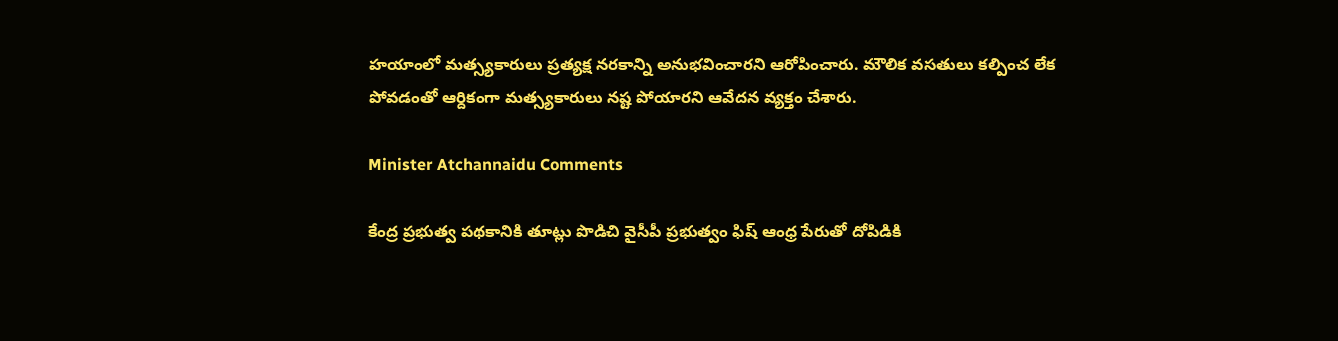హ‌యాంలో మ‌త్స్య‌కారులు ప్ర‌త్య‌క్ష న‌ర‌కాన్ని అనుభ‌వించారని ఆరోపించారు. మౌలిక వ‌స‌తులు క‌ల్పించ లేక పోవ‌డంతో ఆర్దికంగా మ‌త్స్య‌కారులు న‌ష్ట పోయార‌ని ఆవేద‌న వ్య‌క్తం చేశారు.

Minister Atchannaidu Comments

కేంద్ర ప్ర‌భుత్వ ప‌థ‌కానికి తూట్లు పొడిచి వైసీపీ ప్ర‌భుత్వం ఫిష్ ఆంధ్ర పేరుతో దోపిడికి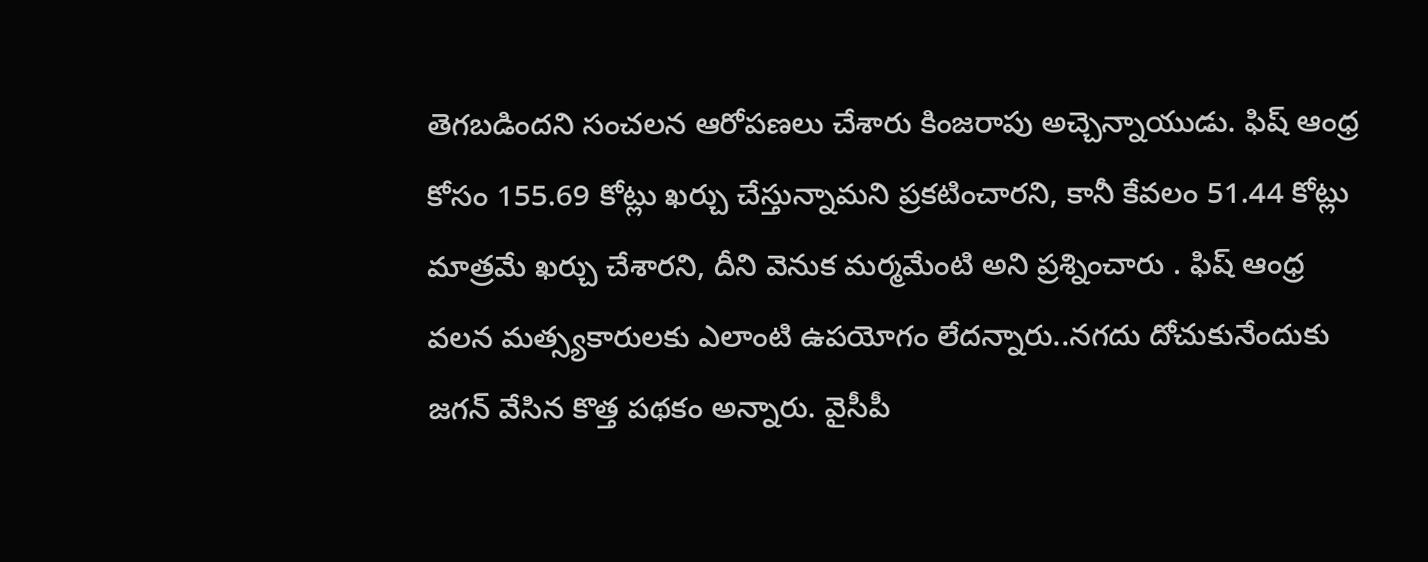తెగ‌బ‌డింద‌ని సంచ‌ల‌న ఆరోప‌ణ‌లు చేశారు కింజ‌రాపు అచ్చెన్నాయుడు. ఫిష్ ఆంధ్ర కోసం 155.69 కోట్లు ఖ‌ర్చు చేస్తున్నామ‌ని ప్ర‌క‌టించార‌ని, కానీ కేవ‌లం 51.44 కోట్లు మాత్ర‌మే ఖ‌ర్చు చేశార‌ని, దీని వెనుక మ‌ర్మ‌మేంటి అని ప్ర‌శ్నించారు . ఫిష్ ఆంధ్ర వ‌ల‌న మ‌త్స్య‌కారుల‌కు ఎలాంటి ఉప‌యోగం లేద‌న్నారు..న‌గ‌దు దోచుకునేందుకు జ‌గ‌న్ వేసిన కొత్త ప‌థ‌కం అన్నారు. వైసీపీ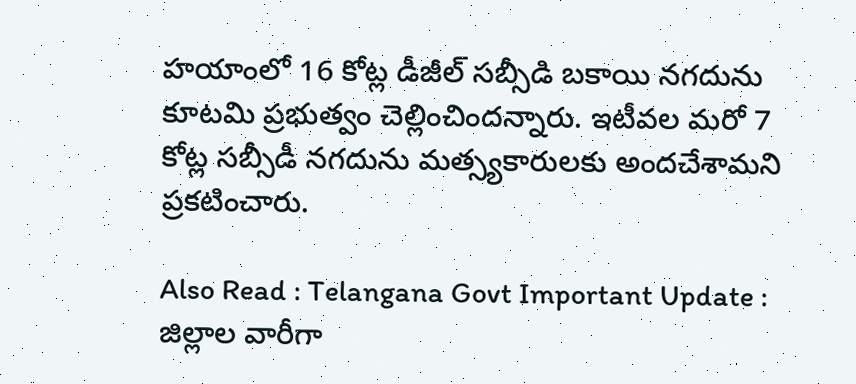హ‌యాంలో 16 కోట్ల డీజీల్ స‌బ్సీడి బ‌కాయి న‌గ‌దును కూట‌మి ప్ర‌భుత్వం చెల్లించిందన్నారు. ఇటీవ‌ల మ‌రో 7 కోట్ల స‌బ్సీడీ న‌గ‌దును మ‌త్స్య‌కారుల‌కు అంద‌చేశామ‌ని ప్ర‌క‌టించారు.

Also Read : Telangana Govt Important Update : జిల్లాల వారీగా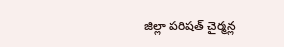జిల్లా ప‌రిష‌త్ చైర్మ‌న్ల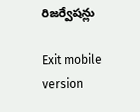రిజ‌ర్వేష‌న్లు

Exit mobile version